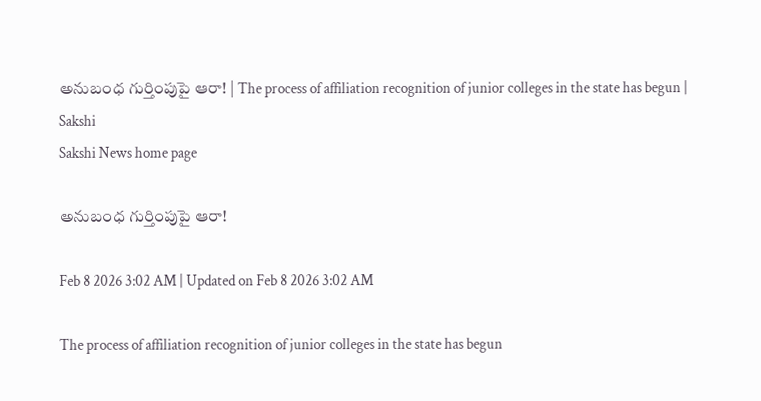అనుబంధ గుర్తింపుపై ఆరా! | The process of affiliation recognition of junior colleges in the state has begun | Sakshi
Sakshi News home page

అనుబంధ గుర్తింపుపై ఆరా!

Feb 8 2026 3:02 AM | Updated on Feb 8 2026 3:02 AM

The process of affiliation recognition of junior colleges in the state has begun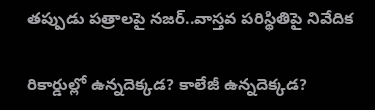తప్పుడు పత్రాలపై నజర్‌..వాస్తవ పరిస్థితిపై నివేదిక

రికార్డుల్లో ఉన్నదెక్కడ? కాలేజీ ఉన్నదెక్కడ?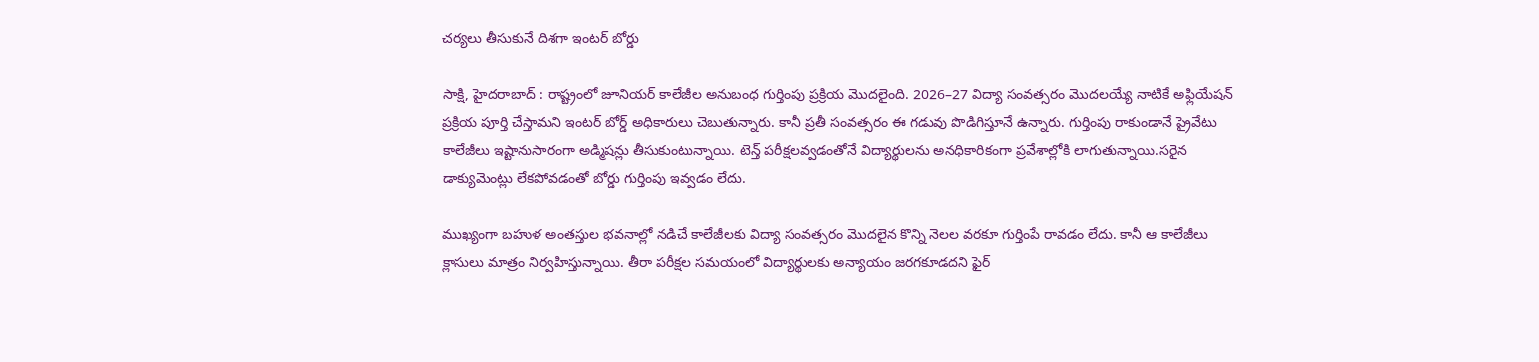చర్యలు తీసుకునే దిశగా ఇంటర్‌ బోర్డు

సాక్షి, హైదరాబాద్‌ : రాష్ట్రంలో జూనియర్‌ కాలేజీల అనుబంధ గుర్తింపు ప్రక్రియ మొదలైంది. 2026–27 విద్యా సంవత్సరం మొదలయ్యే నాటికే అఫ్లియేషన్‌ ప్రక్రియ పూర్తి చేస్తామని ఇంటర్‌ బోర్డ్‌ అధికారులు చెబుతున్నారు. కానీ ప్రతీ సంవత్సరం ఈ గడువు పొడిగిస్తూనే ఉన్నారు. గుర్తింపు రాకుండానే ప్రైవేటు కాలేజీలు ఇష్టానుసారంగా అడ్మిషన్లు తీసుకుంటున్నాయి. టెన్త్‌ పరీక్షలవ్వడంతోనే విద్యార్థులను అనధికారికంగా ప్రవేశాల్లోకి లాగుతున్నాయి.సరైన డాక్యుమెంట్లు లేకపోవడంతో బోర్డు గుర్తింపు ఇవ్వడం లేదు.

ముఖ్యంగా బహుళ అంతస్తుల భవనాల్లో నడిచే కాలేజీలకు విద్యా సంవత్సరం మొదలైన కొన్ని నెలల వరకూ గుర్తింపే రావడం లేదు. కానీ ఆ కాలేజీలు క్లాసులు మాత్రం నిర్వహిస్తున్నాయి. తీరా పరీక్షల సమయంలో విద్యార్థులకు అన్యాయం జరగకూడదని ఫైర్‌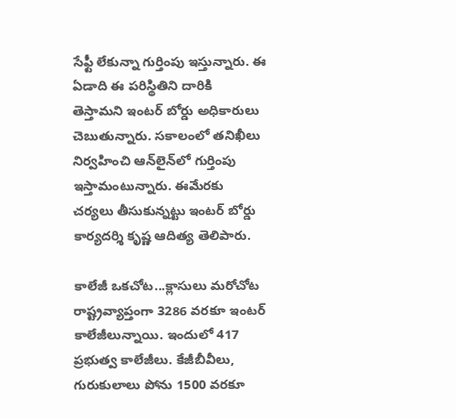సేఫ్టీ లేకున్నా గుర్తింపు ఇస్తున్నారు. ఈ ఏడాది ఈ పరిస్థితిని దారికి తెస్తామని ఇంటర్‌ బోర్డు అధికారులు చెబుతున్నారు. సకాలంలో తనిఖీలు నిర్వహించి ఆన్‌లైన్‌లో గుర్తింపు ఇస్తామంటున్నారు. ఈమేరకు చర్యలు తీసుకున్నట్టు ఇంటర్‌ బోర్డు కార్యదర్శి కృష్ణ ఆదిత్య తెలిపారు.

కాలేజీ ఒకచోట...క్లాసులు మరోచోట
రాష్ట్రవ్యాప్తంగా 3286 వరకూ ఇంటర్‌ కాలేజీలున్నాయి. ఇందులో 417 ప్రభుత్వ కాలేజీలు. కేజీబీవీలు, గురుకులాలు పోను 1500 వరకూ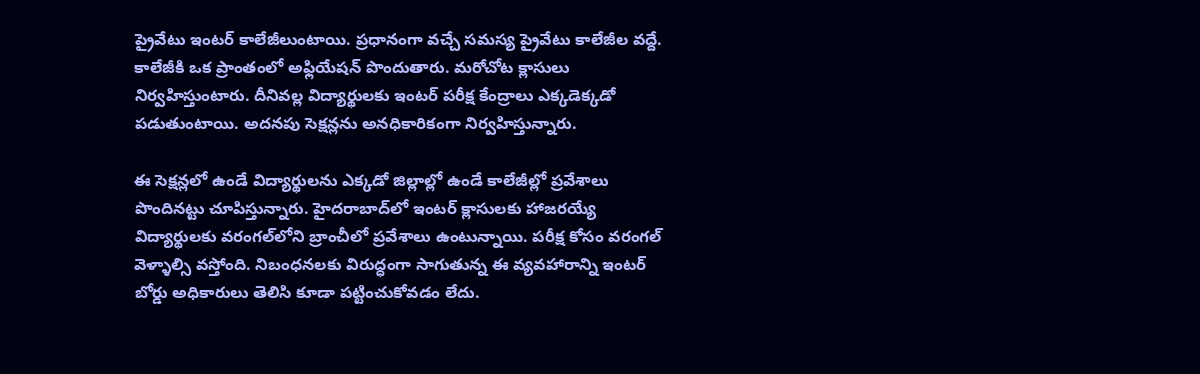ప్రైవేటు ఇంటర్‌ కాలేజీలుంటాయి. ప్రధానంగా వచ్చే సమస్య ప్రైవేటు కాలేజీల వద్దే. కాలేజీకి ఒక ప్రాంతంలో అఫ్లియేషన్‌ పొందుతారు. మరోచోట క్లాసులు నిర్వహిస్తుంటారు. దీనివల్ల విద్యార్థులకు ఇంటర్‌ పరీక్ష కేంద్రాలు ఎక్కడెక్కడో పడుతుంటాయి. అదనపు సెక్షన్లను అనధికారికంగా నిర్వహిస్తున్నారు.

ఈ సెక్షన్లలో ఉండే విద్యార్థులను ఎక్కడో జిల్లాల్లో ఉండే కాలేజీల్లో ప్రవేశాలు పొందినట్టు చూపిస్తున్నారు. హైదరాబాద్‌లో ఇంటర్‌ క్లాసులకు హాజరయ్యే విద్యార్థులకు వరంగల్‌లోని బ్రాంచీలో ప్రవేశాలు ఉంటున్నాయి. పరీక్ష కోసం వరంగల్‌ వెళ్ళాల్సి వస్తోంది. నిబంధనలకు విరుద్ధంగా సాగుతున్న ఈ వ్యవహారాన్ని ఇంటర్‌ బోర్డు అధికారులు తెలిసి కూడా పట్టించుకోవడం లేదు.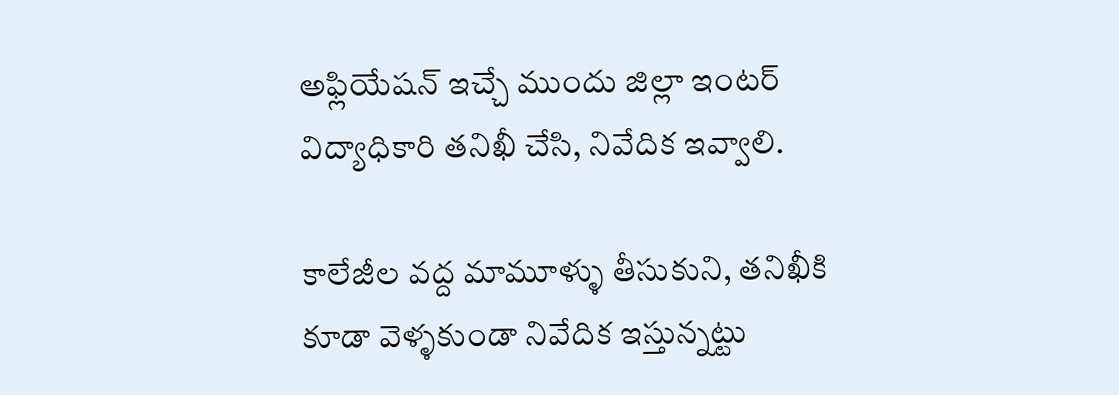అఫ్లియేషన్‌ ఇచ్చే ముందు జిల్లా ఇంటర్‌ విద్యాధికారి తనిఖీ చేసి, నివేదిక ఇవ్వాలి.

కాలేజీల వద్ద మామూళ్ళు తీసుకుని, తనిఖీకి కూడా వెళ్ళకుండా నివేదిక ఇస్తున్నట్టు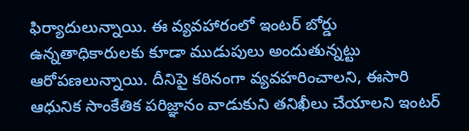ఫిర్యాదులున్నాయి. ఈ వ్యవహారంలో ఇంటర్‌ బోర్డు ఉన్నతాధికారులకు కూడా ముడుపులు అందుతున్నట్టు ఆరోపణలున్నాయి. దీనిపై కఠినంగా వ్యవహరించాలని, ఈసారి ఆధునిక సాంకేతిక పరిజ్ఞానం వాడుకుని తనిఖీలు చేయాలని ఇంటర్‌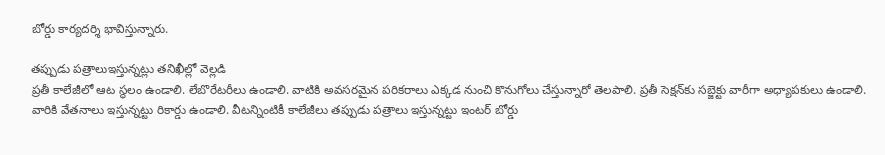బోర్డు కార్యదర్శి భావిస్తున్నారు.

తప్పుడు పత్రాలుఇస్తున్నట్లు తనిఖీల్లో వెల్లడి
ప్రతీ కాలేజీలో ఆట స్థలం ఉండాలి. లేబొరేటరీలు ఉండాలి. వాటికి అవసరమైన పరికరాలు ఎక్కడ నుంచి కొనుగోలు చేస్తున్నారో తెలపాలి. ప్రతీ సెక్షన్‌కు సబ్జెక్టు వారీగా అధ్యాపకులు ఉండాలి. వారికి వేతనాలు ఇస్తున్నట్టు రికార్డు ఉండాలి. వీటన్నింటికీ కాలేజీలు తప్పుడు పత్రాలు ఇస్తున్నట్టు ఇంటర్‌ బోర్డు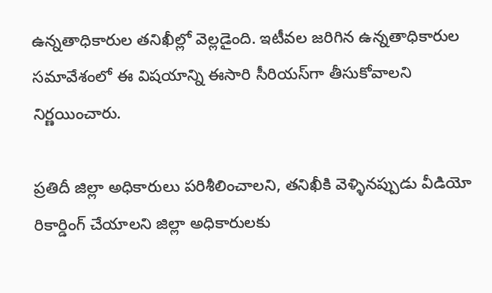ఉన్నతాధికారుల తనిఖీల్లో వెల్లడైంది. ఇటీవల జరిగిన ఉన్నతాధికారుల సమావేశంలో ఈ విషయాన్ని ఈసారి సీరియస్‌గా తీసుకోవాలని నిర్ణయించారు.

ప్రతిదీ జిల్లా అధికారులు పరిశీలించాలని, తనిఖీకి వెళ్ళినప్పుడు వీడియో రికార్డింగ్‌ చేయాలని జిల్లా అధికారులకు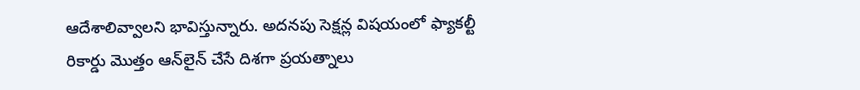ఆదేశాలివ్వాలని భావిస్తున్నారు. అదనపు సెక్షన్ల విషయంలో ఫ్యాకల్టీ రికార్డు మొత్తం ఆన్‌లైన్‌ చేసే దిశగా ప్రయత్నాలు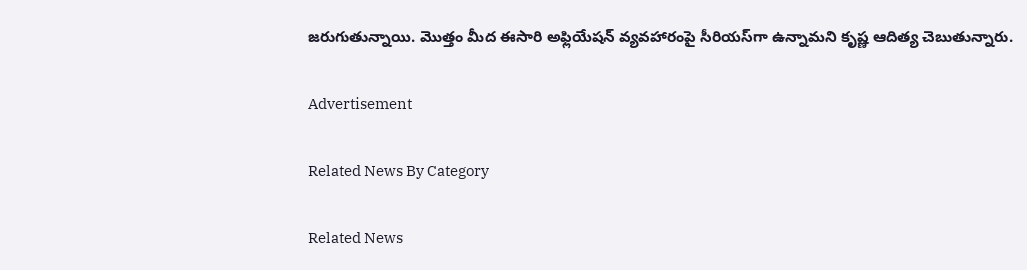జరుగుతున్నాయి. మొత్తం మీద ఈసారి అఫ్లియేషన్‌ వ్యవహారంపై సీరియస్‌గా ఉన్నామని కృష్ణ ఆదిత్య చెబుతున్నారు.

Advertisement

Related News By Category

Related News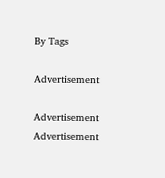By Tags

Advertisement

Advertisement
Advertisement